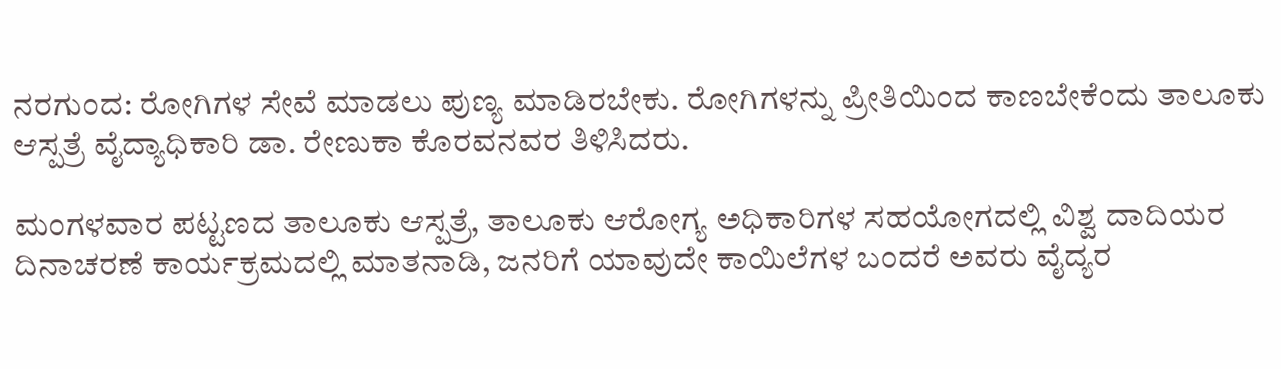ನರಗುಂದ: ರೋಗಿಗಳ ಸೇವೆ ಮಾಡಲು ಪುಣ್ಯ ಮಾಡಿರಬೇಕು. ರೋಗಿಗಳನ್ನು ಪ್ರೀತಿಯಿಂದ ಕಾಣಬೇಕೆಂದು ತಾಲೂಕು ಆಸ್ಪತ್ರೆ ವೈದ್ಯಾಧಿಕಾರಿ ಡಾ. ರೇಣುಕಾ ಕೊರವನವರ ತಿಳಿಸಿದರು.

ಮಂಗಳವಾರ ಪಟ್ಟಣದ ತಾಲೂಕು ಆಸ್ಪತ್ರೆ, ತಾಲೂಕು ಆರೋಗ್ಯ ಅಧಿಕಾರಿಗಳ ಸಹಯೋಗದಲ್ಲಿ ವಿಶ್ವ ದಾದಿಯರ ದಿನಾಚರಣೆ ಕಾರ್ಯಕ್ರಮದಲ್ಲಿ ಮಾತನಾಡಿ, ಜನರಿಗೆ ಯಾವುದೇ ಕಾಯಿಲೆಗಳ ಬಂದರೆ ಅವರು ವೈದ್ಯರ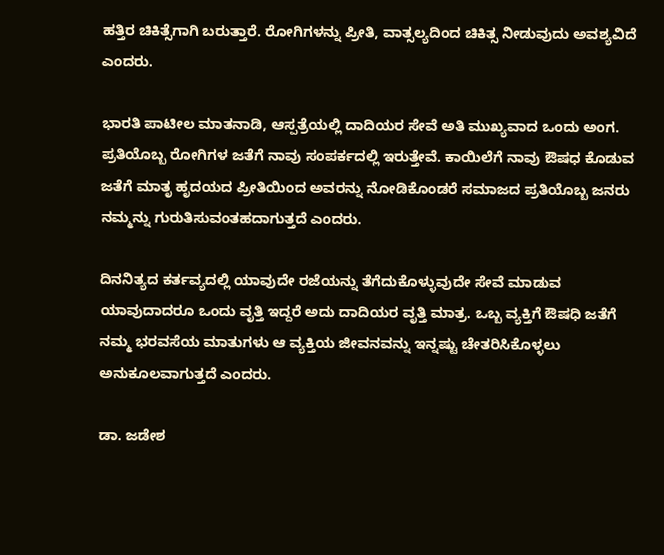ಹತ್ತಿರ ಚಿಕಿತ್ಸೆಗಾಗಿ ಬರುತ್ತಾರೆ. ರೋಗಿಗಳನ್ನು ಪ್ರೀತಿ, ವಾತ್ಸಲ್ಯದಿಂದ ಚಿಕಿತ್ಸ ನೀಡುವುದು ಅವಶ್ಯವಿದೆ ಎಂದರು.

ಭಾರತಿ ಪಾಟೀಲ ಮಾತನಾಡಿ, ಆಸ್ಪತ್ರೆಯಲ್ಲಿ ದಾದಿಯರ ಸೇವೆ ಅತಿ ಮುಖ್ಯವಾದ ಒಂದು ಅಂಗ. ಪ್ರತಿಯೊಬ್ಬ ರೋಗಿಗಳ ಜತೆಗೆ ನಾವು ಸಂಪರ್ಕದಲ್ಲಿ ಇರುತ್ತೇವೆ. ಕಾಯಿಲೆಗೆ ನಾವು ಔಷಧ ಕೊಡುವ ಜತೆಗೆ ಮಾತೃ ಹೃದಯದ ಪ್ರೀತಿಯಿಂದ ಅವರನ್ನು ನೋಡಿಕೊಂಡರೆ ಸಮಾಜದ ಪ್ರತಿಯೊಬ್ಬ ಜನರು ನಮ್ಮನ್ನು ಗುರುತಿಸುವಂತಹದಾಗುತ್ತದೆ ಎಂದರು.

ದಿನನಿತ್ಯದ ಕರ್ತವ್ಯದಲ್ಲಿ ಯಾವುದೇ ರಜೆಯನ್ನು ತೆಗೆದುಕೊಳ್ಳುವುದೇ ಸೇವೆ ಮಾಡುವ ಯಾವುದಾದರೂ ಒಂದು ವೃತ್ತಿ ಇದ್ದರೆ ಅದು ದಾದಿಯರ ವೃತ್ತಿ ಮಾತ್ರ. ಒಬ್ಬ ವ್ಯಕ್ತಿಗೆ ಔಷಧಿ ಜತೆಗೆ ನಮ್ಮ ಭರವಸೆಯ ಮಾತುಗಳು ಆ ವ್ಯಕ್ತಿಯ ಜೀವನವನ್ನು ಇನ್ನಷ್ಟು ಚೇತರಿಸಿಕೊಳ್ಳಲು ಅನುಕೂಲವಾಗುತ್ತದೆ ಎಂದರು.

ಡಾ. ಜಡೇಶ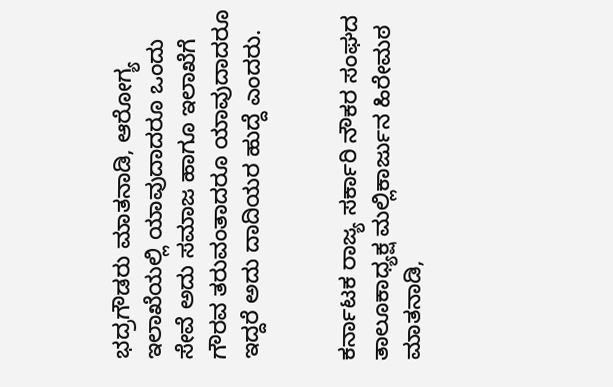ಭದ್ರಗೌಡರು ಮಾತನಾಡಿ, ಆರೋಗ್ಯ ಇಲಾಖೆಯಲ್ಲಿ ಯಾವುದಾದರೂ ಒಂದು ಸೇವೆ ಅದು ಸಮಾಜ ಹಾಗೂ ಇಲಾಖೆಗೆ ಗೌರವ ತರುವಂತಾದರೂ ಯಾವುದಾದರೂ ಇದ್ದರೆ ಅದು ದಾದಿಯರ ಹುದ್ದೆ ಎಂದರು.


ಕರ್ನಾಟಕ ರಾಜ್ಯ ಸರ್ಕಾರಿ ನೌಕರ ಸಂಘದ ತಾಲೂಕಾಧ್ಯಕ್ಷ ಮಲ್ಲಿಕಾರ್ಜುನ ಹಿರೇಮಠ ಮಾತನಾಡಿ,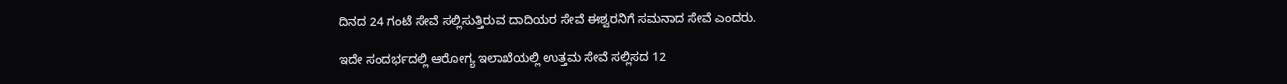ದಿನದ 24 ಗಂಟೆ ಸೇವೆ ಸಲ್ಲಿಸುತ್ತಿರುವ ದಾದಿಯರ ಸೇವೆ ಈಶ್ವರನಿಗೆ ಸಮನಾದ ಸೇವೆ ಎಂದರು.

ಇದೇ ಸಂದರ್ಭದಲ್ಲಿ ಆರೋಗ್ಯ ಇಲಾಖೆಯಲ್ಲಿ ಉತ್ತಮ ಸೇವೆ ಸಲ್ಲಿಸದ 12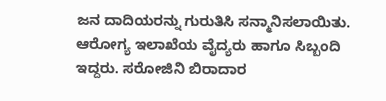ಜನ ದಾದಿಯರನ್ನು ಗುರುತಿಸಿ ಸನ್ಮಾನಿಸಲಾಯಿತು. ಆರೋಗ್ಯ ಇಲಾಖೆಯ ವೈದ್ಯರು ಹಾಗೂ ಸಿಬ್ಬಂದಿ ಇದ್ದರು. ಸರೋಜಿನಿ ಬಿರಾದಾರ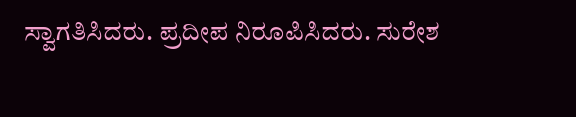ಸ್ವಾಗತಿಸಿದರು. ಪ್ರದೀಪ ನಿರೂಪಿಸಿದರು. ಸುರೇಶ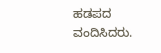ಹಡಪದ ವಂದಿಸಿದರು.